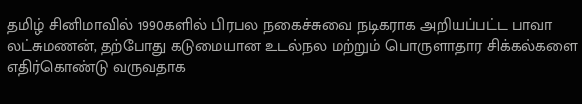தமிழ் சினிமாவில் 1990களில் பிரபல நகைச்சுவை நடிகராக அறியப்பட்ட பாவா லட்சுமணன், தற்போது கடுமையான உடல்நல மற்றும் பொருளாதார சிக்கல்களை எதிர்கொண்டு வருவதாக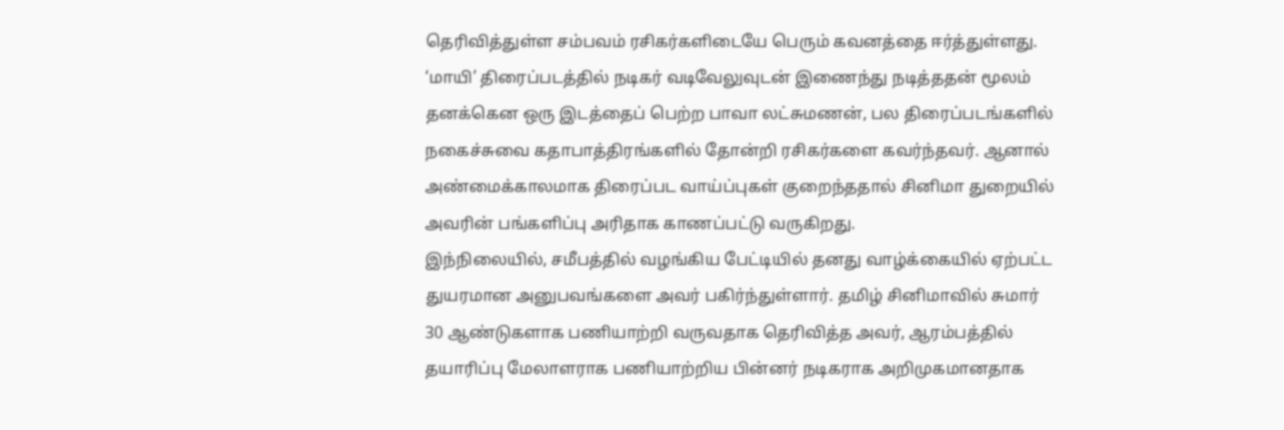தெரிவித்துள்ள சம்பவம் ரசிகர்களிடையே பெரும் கவனத்தை ஈர்த்துள்ளது.
‘மாயி’ திரைப்படத்தில் நடிகர் வடிவேலுவுடன் இணைந்து நடித்ததன் மூலம் தனக்கென ஒரு இடத்தைப் பெற்ற பாவா லட்சுமணன், பல திரைப்படங்களில் நகைச்சுவை கதாபாத்திரங்களில் தோன்றி ரசிகர்களை கவர்ந்தவர். ஆனால் அண்மைக்காலமாக திரைப்பட வாய்ப்புகள் குறைந்ததால் சினிமா துறையில் அவரின் பங்களிப்பு அரிதாக காணப்பட்டு வருகிறது.
இந்நிலையில், சமீபத்தில் வழங்கிய பேட்டியில் தனது வாழ்க்கையில் ஏற்பட்ட துயரமான அனுபவங்களை அவர் பகிர்ந்துள்ளார். தமிழ் சினிமாவில் சுமார் 30 ஆண்டுகளாக பணியாற்றி வருவதாக தெரிவித்த அவர், ஆரம்பத்தில் தயாரிப்பு மேலாளராக பணியாற்றிய பின்னர் நடிகராக அறிமுகமானதாக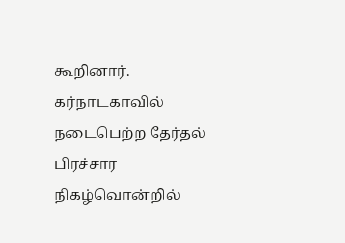கூறினார்.
கர்நாடகாவில் நடைபெற்ற தேர்தல் பிரச்சார நிகழ்வொன்றில்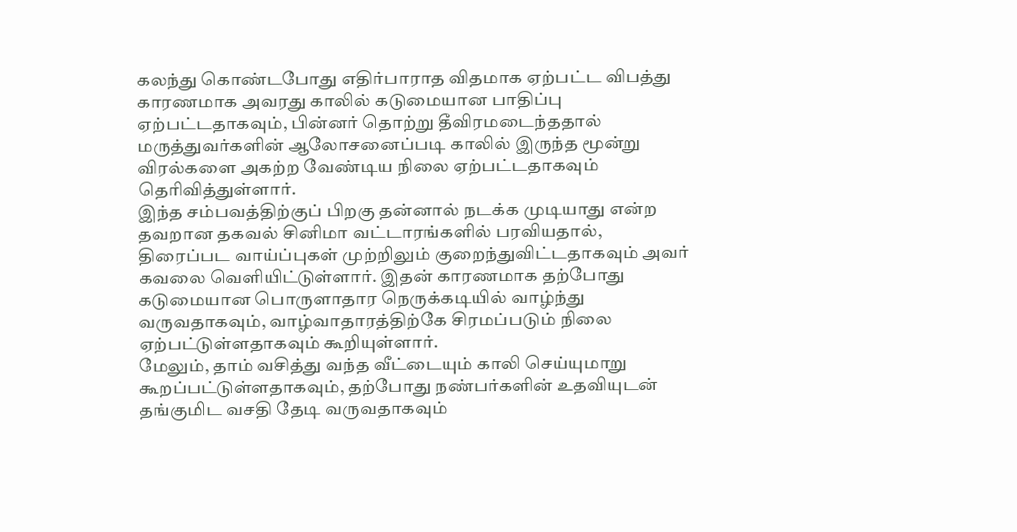கலந்து கொண்டபோது எதிர்பாராத விதமாக ஏற்பட்ட விபத்து காரணமாக அவரது காலில் கடுமையான பாதிப்பு ஏற்பட்டதாகவும், பின்னர் தொற்று தீவிரமடைந்ததால் மருத்துவர்களின் ஆலோசனைப்படி காலில் இருந்த மூன்று விரல்களை அகற்ற வேண்டிய நிலை ஏற்பட்டதாகவும் தெரிவித்துள்ளார்.
இந்த சம்பவத்திற்குப் பிறகு தன்னால் நடக்க முடியாது என்ற தவறான தகவல் சினிமா வட்டாரங்களில் பரவியதால், திரைப்பட வாய்ப்புகள் முற்றிலும் குறைந்துவிட்டதாகவும் அவர் கவலை வெளியிட்டுள்ளார். இதன் காரணமாக தற்போது கடுமையான பொருளாதார நெருக்கடியில் வாழ்ந்து வருவதாகவும், வாழ்வாதாரத்திற்கே சிரமப்படும் நிலை ஏற்பட்டுள்ளதாகவும் கூறியுள்ளார்.
மேலும், தாம் வசித்து வந்த வீட்டையும் காலி செய்யுமாறு கூறப்பட்டுள்ளதாகவும், தற்போது நண்பர்களின் உதவியுடன் தங்குமிட வசதி தேடி வருவதாகவும்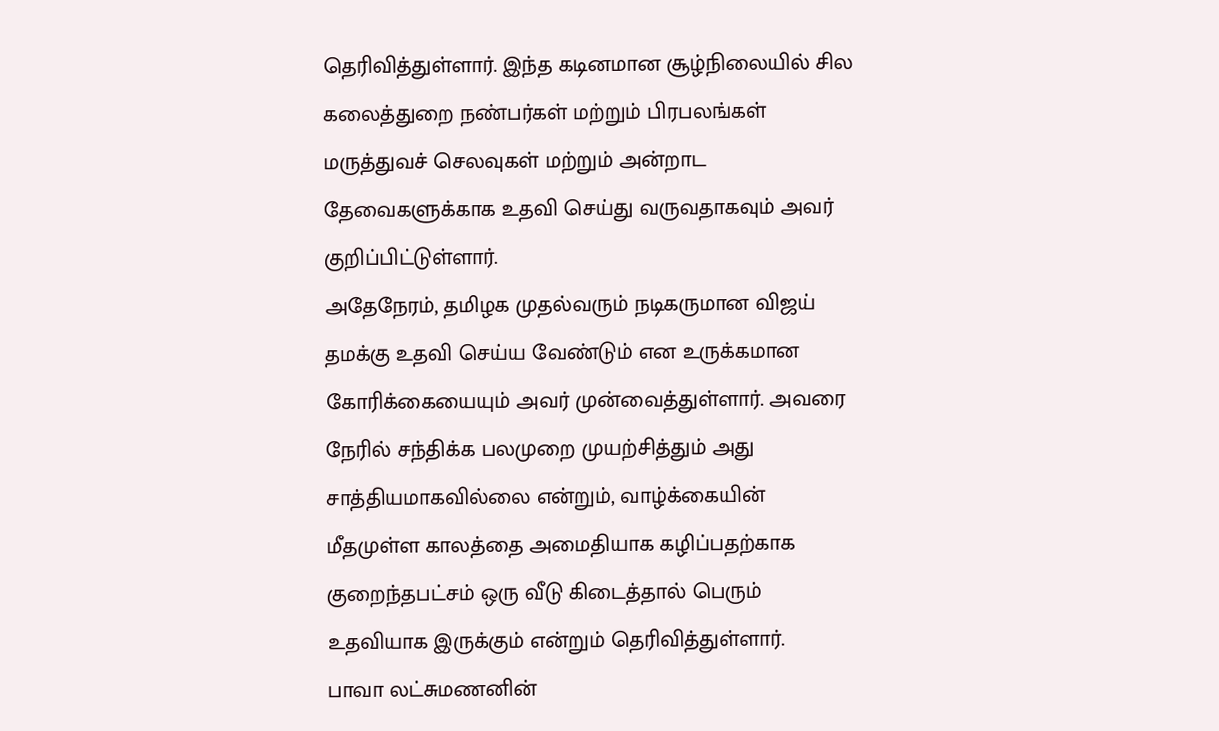தெரிவித்துள்ளார். இந்த கடினமான சூழ்நிலையில் சில கலைத்துறை நண்பர்கள் மற்றும் பிரபலங்கள் மருத்துவச் செலவுகள் மற்றும் அன்றாட தேவைகளுக்காக உதவி செய்து வருவதாகவும் அவர் குறிப்பிட்டுள்ளார்.
அதேநேரம், தமிழக முதல்வரும் நடிகருமான விஜய் தமக்கு உதவி செய்ய வேண்டும் என உருக்கமான கோரிக்கையையும் அவர் முன்வைத்துள்ளார். அவரை நேரில் சந்திக்க பலமுறை முயற்சித்தும் அது சாத்தியமாகவில்லை என்றும், வாழ்க்கையின் மீதமுள்ள காலத்தை அமைதியாக கழிப்பதற்காக குறைந்தபட்சம் ஒரு வீடு கிடைத்தால் பெரும் உதவியாக இருக்கும் என்றும் தெரிவித்துள்ளார்.
பாவா லட்சுமணனின்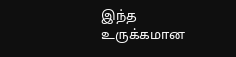இந்த உருக்கமான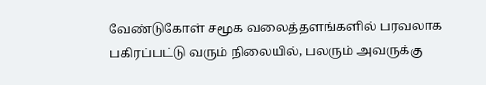வேண்டுகோள் சமூக வலைத்தளங்களில் பரவலாக பகிரப்பட்டு வரும் நிலையில், பலரும் அவருக்கு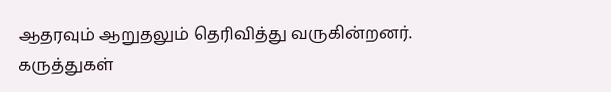ஆதரவும் ஆறுதலும் தெரிவித்து வருகின்றனர்.
கருத்துகள்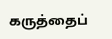கருத்தைப்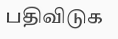பதிவிடுக